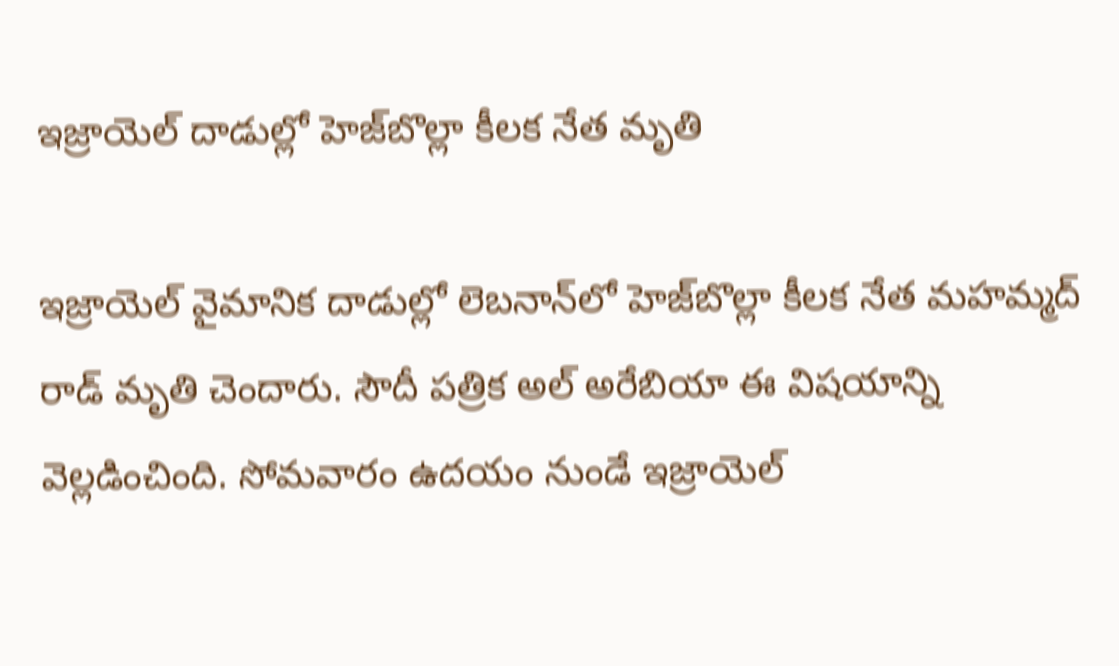ఇజ్రాయెల్‌ దాడుల్లో హెజ్‌బొల్లా కీలక నేత మృతి

ఇజ్రాయెల్ వైమానిక దాడుల్లో లెబనాన్‌లో హెజ్‌బొల్లా కీలక నేత మహమ్మద్ రాడ్‌ మృతి చెందారు. సౌదీ పత్రిక అల్ అరేబియా ఈ విషయాన్ని వెల్లడించింది. సోమవారం ఉదయం నుండే ఇజ్రాయెల్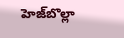హెజ్‌బొల్లా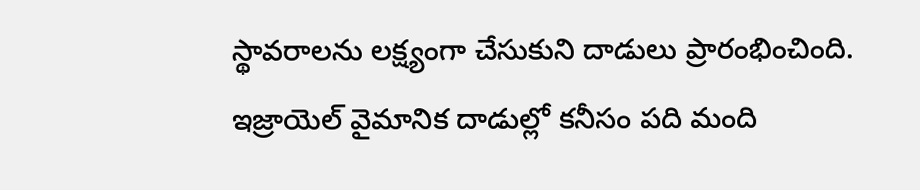స్థావరాలను లక్ష్యంగా చేసుకుని దాడులు ప్రారంభించింది. ఇజ్రాయెల్ వైమానిక దాడుల్లో కనీసం పది మంది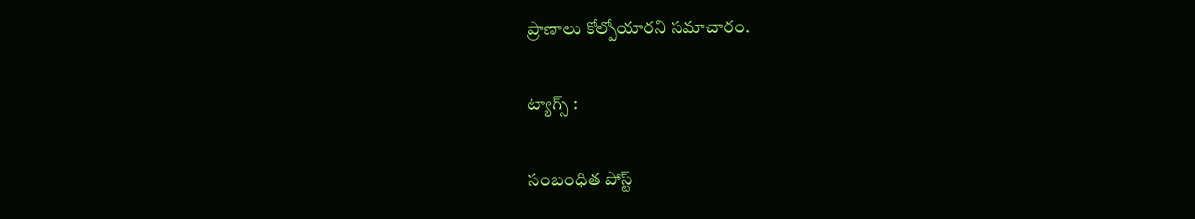ప్రాణాలు కోల్పోయారని సమాచారం.

ట్యాగ్స్ :

సంబంధిత పోస్ట్